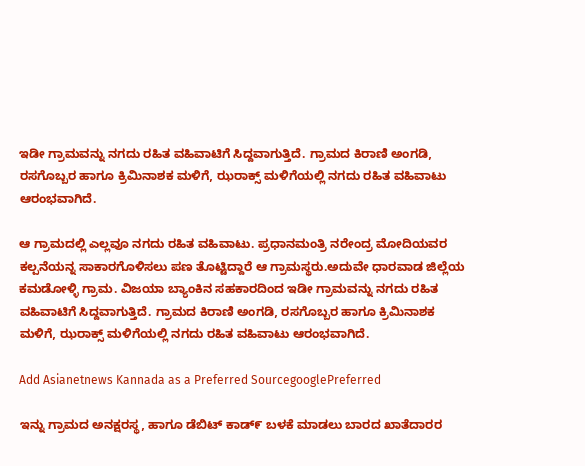ಇಡೀ ಗ್ರಾಮವನ್ನು ನಗದು ರಹಿತ ವಹಿವಾಟಿಗೆ ಸಿದ್ದವಾಗುತ್ತಿದೆ. ಗ್ರಾಮದ ಕಿರಾಣಿ ಅಂಗಡಿ, ರಸಗೊಬ್ಬರ ಹಾಗೂ ಕ್ರಿಮಿನಾಶಕ ಮಳಿಗೆ, ಝರಾಕ್ಸ್ ಮಳಿಗೆಯಲ್ಲಿ ನಗದು ರಹಿತ ವಹಿವಾಟು ಆರಂಭವಾಗಿದೆ.

ಆ ಗ್ರಾಮದಲ್ಲಿ ಎಲ್ಲವೂ ನಗದು ರಹಿತ ವಹಿವಾಟು. ಪ್ರಧಾನಮಂತ್ರಿ ನರೇಂದ್ರ ಮೋದಿಯವರ ಕಲ್ಪನೆಯನ್ನ ಸಾಕಾರಗೊಳಿಸಲು ಪಣ ತೊಟ್ಟಿದ್ದಾರೆ ಆ ಗ್ರಾಮಸ್ಥರು.ಅದುವೇ ಧಾರವಾಡ ಜಿಲ್ಲೆಯ ಕಮಡೋಳ್ಳಿ ಗ್ರಾಮ. ವಿಜಯಾ ಬ್ಯಾಂಕಿನ ಸಹಕಾರದಿಂದ ಇಡೀ ಗ್ರಾಮವನ್ನು ನಗದು ರಹಿತ ವಹಿವಾಟಿಗೆ ಸಿದ್ದವಾಗುತ್ತಿದೆ. ಗ್ರಾಮದ ಕಿರಾಣಿ ಅಂಗಡಿ, ರಸಗೊಬ್ಬರ ಹಾಗೂ ಕ್ರಿಮಿನಾಶಕ ಮಳಿಗೆ, ಝರಾಕ್ಸ್ ಮಳಿಗೆಯಲ್ಲಿ ನಗದು ರಹಿತ ವಹಿವಾಟು ಆರಂಭವಾಗಿದೆ.

Add Asianetnews Kannada as a Preferred SourcegooglePreferred

ಇನ್ನು ಗ್ರಾಮದ ಅನಕ್ಷರಸ್ಥ, ಹಾಗೂ ಡೆಬಿಟ್ ಕಾಡ್೯ ಬಳಕೆ ಮಾಡಲು ಬಾರದ ಖಾತೆದಾರರ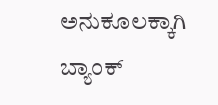ಅನುಕೂಲಕ್ಕಾಗಿ ಬ್ಯಾಂಕ್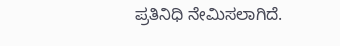ಪ್ರತಿನಿಧಿ ನೇಮಿಸಲಾಗಿದೆ.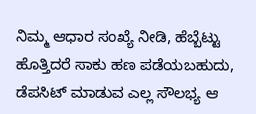ನಿಮ್ಮ ಆಧಾರ ಸಂಖ್ಯೆ ನೀಡಿ, ಹೆಬ್ಬೆಟ್ಟು ಹೊತ್ತಿದರೆ ಸಾಕು ಹಣ ಪಡೆಯಬಹುದು, ಡೆಪಸಿಟ್ ಮಾಡುವ ಎಲ್ಲ ಸೌಲಭ್ಯ ಆ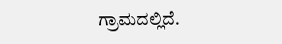ಗ್ರಾಮದಲ್ಲಿದೆ.